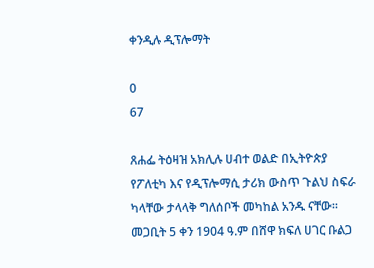ቀንዲሉ ዲፕሎማት

0
67

ጸሐፌ ትዕዛዝ አክሊሉ ሀብተ ወልድ በኢትዮጵያ የፖለቲካ እና የዲፕሎማሲ ታሪክ ውስጥ ጉልህ ስፍራ ካላቸው ታላላቅ ግለሰቦች መካከል አንዱ ናቸው። መጋቢት 5 ቀን 1904 ዓ.ም በሸዋ ክፍለ ሀገር ቡልጋ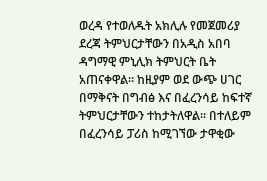ወረዳ የተወለዱት አክሊሉ የመጀመሪያ ደረጃ ትምህርታቸውን በአዲስ አበባ ዳግማዊ ምኒሊክ ትምህርት ቤት አጠናቀዋል። ከዚያም ወደ ውጭ ሀገር በማቅናት በግብፅ እና በፈረንሳይ ከፍተኛ ትምህርታቸውን ተከታትለዋል። በተለይም በፈረንሳይ ፓሪስ ከሚገኘው ታዋቂው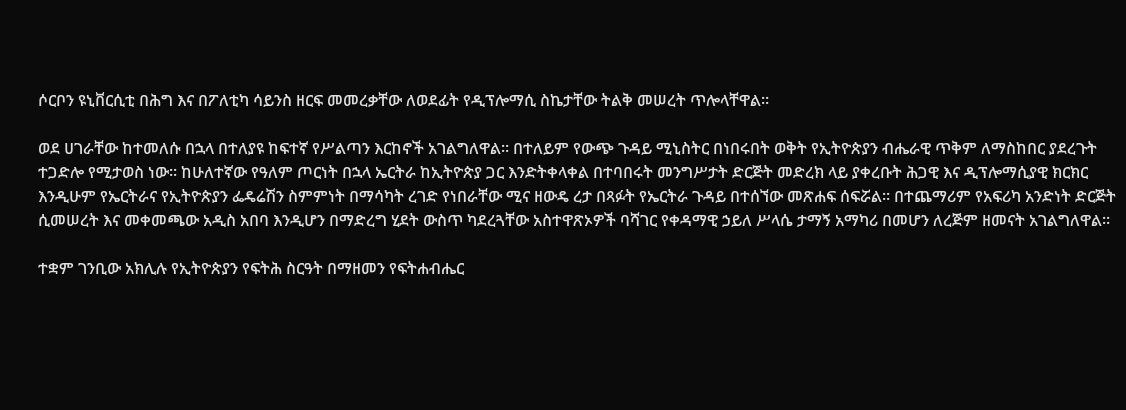ሶርቦን ዩኒቨርሲቲ በሕግ እና በፖለቲካ ሳይንስ ዘርፍ መመረቃቸው ለወደፊት የዲፕሎማሲ ስኬታቸው ትልቅ መሠረት ጥሎላቸዋል።

ወደ ሀገራቸው ከተመለሱ በኋላ በተለያዩ ከፍተኛ የሥልጣን እርከኖች አገልግለዋል። በተለይም የውጭ ጉዳይ ሚኒስትር በነበሩበት ወቅት የኢትዮጵያን ብሔራዊ ጥቅም ለማስከበር ያደረጉት ተጋድሎ የሚታወስ ነው። ከሁለተኛው የዓለም ጦርነት በኋላ ኤርትራ ከኢትዮጵያ ጋር እንድትቀላቀል በተባበሩት መንግሥታት ድርጅት መድረክ ላይ ያቀረቡት ሕጋዊ እና ዲፕሎማሲያዊ ክርክር እንዲሁም የኤርትራና የኢትዮጵያን ፌዴሬሽን ስምምነት በማሳካት ረገድ የነበራቸው ሚና ዘውዴ ረታ በጻፉት የኤርትራ ጉዳይ በተሰኘው መጽሐፍ ሰፍሯል። በተጨማሪም የአፍሪካ አንድነት ድርጅት ሲመሠረት እና መቀመጫው አዲስ አበባ እንዲሆን በማድረግ ሂደት ውስጥ ካደረጓቸው አስተዋጽኦዎች ባሻገር የቀዳማዊ ኃይለ ሥላሴ ታማኝ አማካሪ በመሆን ለረጅም ዘመናት አገልግለዋል።

ተቋም ገንቢው አክሊሉ የኢትዮጵያን የፍትሕ ስርዓት በማዘመን የፍትሐብሔር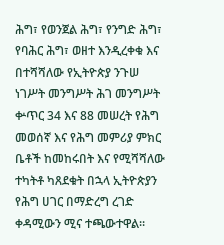ሕግ፣ የወንጀል ሕግ፣ የንግድ ሕግ፣ የባሕር ሕግ፣ ወዘተ እንዲረቀቁ እና በተሻሻለው የኢትዮጵያ ንጉሠ ነገሥት መንግሥት ሕገ መንግሥት ቍጥር 34 እና 88 መሠረት የሕግ መወሰኛ እና የሕግ መምሪያ ምክር ቤቶች ከመከሩበት እና የሚሻሻለው ተካትቶ ካጸደቁት በኋላ ኢትዮጵያን የሕግ ሀገር በማድረግ ረገድ ቀዳሚውን ሚና ተጫውተዋል።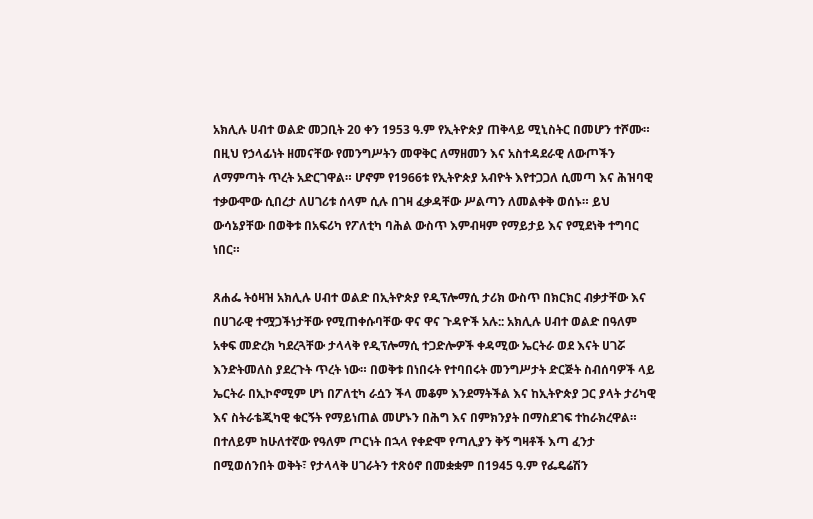አክሊሉ ሀብተ ወልድ መጋቢት 20 ቀን 1953 ዓ.ም የኢትዮጵያ ጠቅላይ ሚኒስትር በመሆን ተሾሙ። በዚህ የኃላፊነት ዘመናቸው የመንግሥትን መዋቅር ለማዘመን እና አስተዳደራዊ ለውጦችን ለማምጣት ጥረት አድርገዋል። ሆኖም የ1966ቱ የኢትዮጵያ አብዮት እየተጋጋለ ሲመጣ እና ሕዝባዊ ተቃውሞው ሲበረታ ለሀገሪቱ ሰላም ሲሉ በገዛ ፈቃዳቸው ሥልጣን ለመልቀቅ ወሰኑ። ይህ ውሳኔያቸው በወቅቱ በአፍሪካ የፖለቲካ ባሕል ውስጥ እምብዛም የማይታይ እና የሚደነቅ ተግባር ነበር።

ጸሐፌ ትዕዛዝ አክሊሉ ሀብተ ወልድ በኢትዮጵያ የዲፕሎማሲ ታሪክ ውስጥ በክርክር ብቃታቸው እና በሀገራዊ ተሟጋችነታቸው የሚጠቀሱባቸው ዋና ዋና ጉዳዮች አሉ:: አክሊሉ ሀብተ ወልድ በዓለም አቀፍ መድረክ ካደረጓቸው ታላላቅ የዲፕሎማሲ ተጋድሎዎች ቀዳሚው ኤርትራ ወደ እናት ሀገሯ እንድትመለስ ያደረጉት ጥረት ነው። በወቅቱ በነበሩት የተባበሩት መንግሥታት ድርጅት ስብሰባዎች ላይ ኤርትራ በኢኮኖሚም ሆነ በፖለቲካ ራሷን ችላ መቆም እንደማትችል እና ከኢትዮጵያ ጋር ያላት ታሪካዊ እና ስትራቴጂካዊ ቁርኝት የማይነጠል መሆኑን በሕግ እና በምክንያት በማስደገፍ ተከራክረዋል። በተለይም ከሁለተኛው የዓለም ጦርነት በኋላ የቀድሞ የጣሊያን ቅኝ ግዛቶች እጣ ፈንታ በሚወሰንበት ወቅት፣ የታላላቅ ሀገራትን ተጽዕኖ በመቋቋም በ1945 ዓ.ም የፌዴሬሽን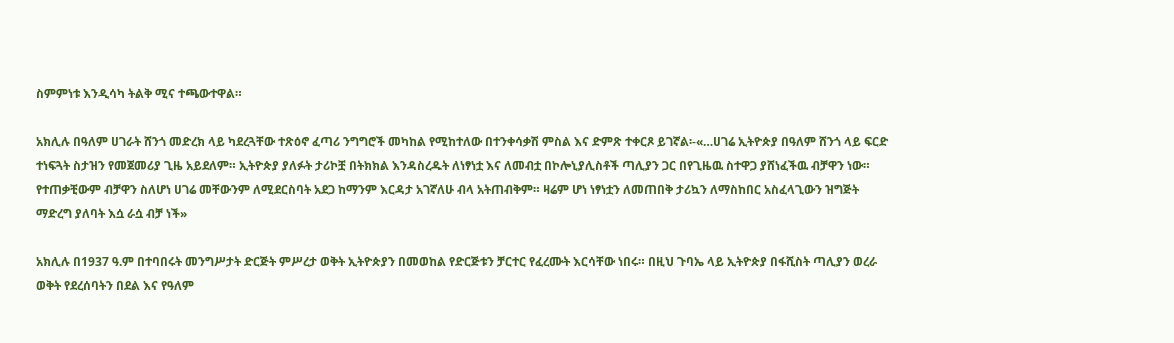ስምምነቱ እንዲሳካ ትልቅ ሚና ተጫውተዋል።

አክሊሉ በዓለም ሀገራት ሸንጎ መድረክ ላይ ካደረጓቸው ተጽዕኖ ፈጣሪ ንግግሮች መካከል የሚከተለው በተንቀሳቃሽ ምስል እና ድምጽ ተቀርጾ ይገኛል፡-«…ሀገሬ ኢትዮጵያ በዓለም ሸንጎ ላይ ፍርድ ተነፍጓት ስታዝን የመጀመሪያ ጊዜ አይደለም። ኢትዮጵያ ያለፉት ታሪኮቿ በትክክል እንዳስረዱት ለነፃነቷ እና ለመብቷ በኮሎኒያሊስቶች ጣሊያን ጋር በየጊዜዉ ስተዋጋ ያሸነፈችዉ ብቻዋን ነው። የተጠቃቺውም ብቻዋን ስለሆነ ሀገሬ መቸውንም ለሚደርስባት አደጋ ከማንም እርዳታ አገኛለሁ ብላ አትጠብቅም። ዛሬም ሆነ ነፃነቷን ለመጠበቅ ታሪኳን ለማስከበር አስፈላጊውን ዝግጅት ማድረግ ያለባት እሷ ራሷ ብቻ ነች»

አክሊሉ በ1937 ዓ.ም በተባበሩት መንግሥታት ድርጅት ምሥረታ ወቅት ኢትዮጵያን በመወከል የድርጅቱን ቻርተር የፈረሙት እርሳቸው ነበሩ። በዚህ ጉባኤ ላይ ኢትዮጵያ በፋሺስት ጣሊያን ወረራ ወቅት የደረሰባትን በደል እና የዓለም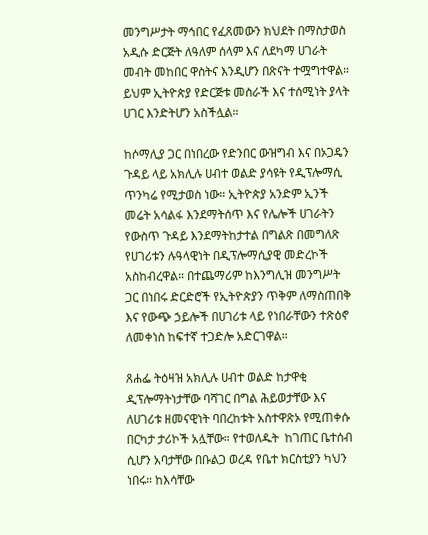መንግሥታት ማኅበር የፈጸመውን ክህደት በማስታወስ አዲሱ ድርጅት ለዓለም ሰላም እና ለደካማ ሀገራት መብት መከበር ዋስትና እንዲሆን በጽናት ተሟግተዋል። ይህም ኢትዮጵያ የድርጅቱ መስራች እና ተሰሚነት ያላት ሀገር እንድትሆን አስችሏል።

ከሶማሊያ ጋር በነበረው የድንበር ውዝግብ እና በኦጋዴን ጉዳይ ላይ አክሊሉ ሀብተ ወልድ ያሳዩት የዲፕሎማሲ ጥንካሬ የሚታወስ ነው። ኢትዮጵያ አንድም ኢንች መሬት አሳልፋ እንደማትሰጥ እና የሌሎች ሀገራትን የውስጥ ጉዳይ እንደማትከታተል በግልጽ በመግለጽ የሀገሪቱን ሉዓላዊነት በዲፕሎማሲያዊ መድረኮች አስከብረዋል። በተጨማሪም ከእንግሊዝ መንግሥት ጋር በነበሩ ድርድሮች የኢትዮጵያን ጥቅም ለማስጠበቅ እና የውጭ ኃይሎች በሀገሪቱ ላይ የነበራቸውን ተጽዕኖ ለመቀነስ ከፍተኛ ተጋድሎ አድርገዋል።

ጸሐፌ ትዕዛዝ አክሊሉ ሀብተ ወልድ ከታዋቂ ዲፕሎማትነታቸው ባሻገር በግል ሕይወታቸው እና ለሀገሪቱ ዘመናዊነት ባበረከቱት አስተዋጽኦ የሚጠቀሱ በርካታ ታሪኮች አሏቸው። የተወለዱት  ከገጠር ቤተሰብ ሲሆን አባታቸው በቡልጋ ወረዳ የቤተ ክርስቲያን ካህን ነበሩ። ከእሳቸው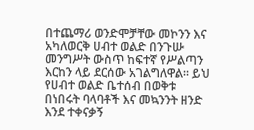በተጨማሪ ወንድሞቻቸው መኮንን እና አካለወርቅ ሀብተ ወልድ በንጉሡ መንግሥት ውስጥ ከፍተኛ የሥልጣን እርከን ላይ ደርሰው አገልግለዋል። ይህ የሀብተ ወልድ ቤተሰብ በወቅቱ በነበሩት ባላባቶች እና መኳንንት ዘንድ እንደ ተቀናቃኝ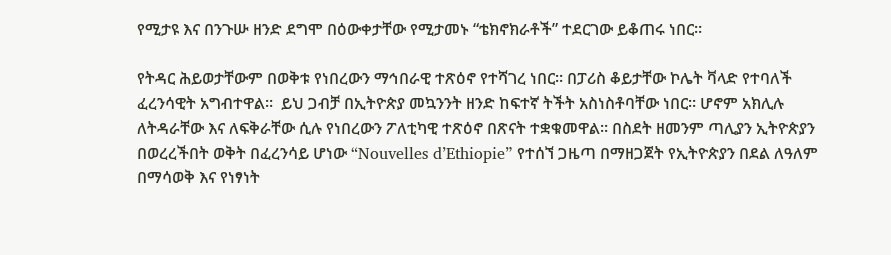የሚታዩ እና በንጉሡ ዘንድ ደግሞ በዕውቀታቸው የሚታመኑ “ቴክኖክራቶች” ተደርገው ይቆጠሩ ነበር።

የትዳር ሕይወታቸውም በወቅቱ የነበረውን ማኅበራዊ ተጽዕኖ የተሻገረ ነበር። በፓሪስ ቆይታቸው ኮሌት ቫላድ የተባለች ፈረንሳዊት አግብተዋል።  ይህ ጋብቻ በኢትዮጵያ መኳንንት ዘንድ ከፍተኛ ትችት አስነስቶባቸው ነበር። ሆኖም አክሊሉ ለትዳራቸው እና ለፍቅራቸው ሲሉ የነበረውን ፖለቲካዊ ተጽዕኖ በጽናት ተቋቁመዋል። በስደት ዘመንም ጣሊያን ኢትዮጵያን በወረረችበት ወቅት በፈረንሳይ ሆነው “Nouvelles d’Ethiopie” የተሰኘ ጋዜጣ በማዘጋጀት የኢትዮጵያን በደል ለዓለም በማሳወቅ እና የነፃነት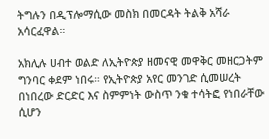ትግሉን በዲፕሎማሲው መስክ በመርዳት ትልቅ አሻራ አሳርፈዋል።

አክሊሉ ሀብተ ወልድ ለኢትዮጵያ ዘመናዊ መዋቅር መዘርጋትም ግንባር ቀደም ነበሩ። የኢትዮጵያ አየር መንገድ ሲመሠረት በነበረው ድርድር እና ስምምነት ውስጥ ንቁ ተሳትፎ የነበራቸው ሲሆን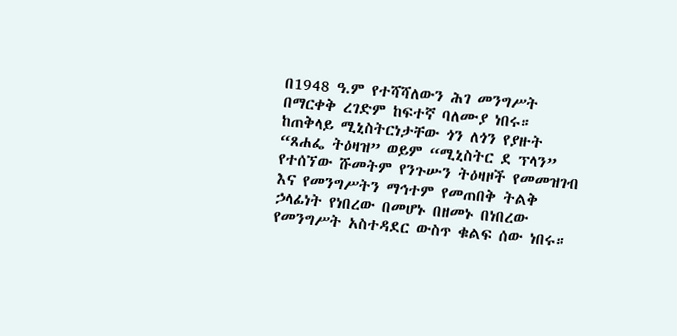በ1948 ዓ.ም የተሻሻለውን ሕገ መንግሥት በማርቀቅ ረገድም ከፍተኛ ባለሙያ ነበሩ። ከጠቅላይ ሚኒስትርነታቸው ጎን ለጎን የያዙት “ጸሐፌ ትዕዛዝ” ወይም “ሚኒስትር ደ ፕላን” የተሰኘው ሹመትም የንጉሡን ትዕዛዞች የመመዝገብ እና የመንግሥትን ማኅተም የመጠበቅ ትልቅ ኃላፊነት የነበረው በመሆኑ በዘመኑ በነበረው የመንግሥት አስተዳደር ውስጥ ቁልፍ ሰው ነበሩ።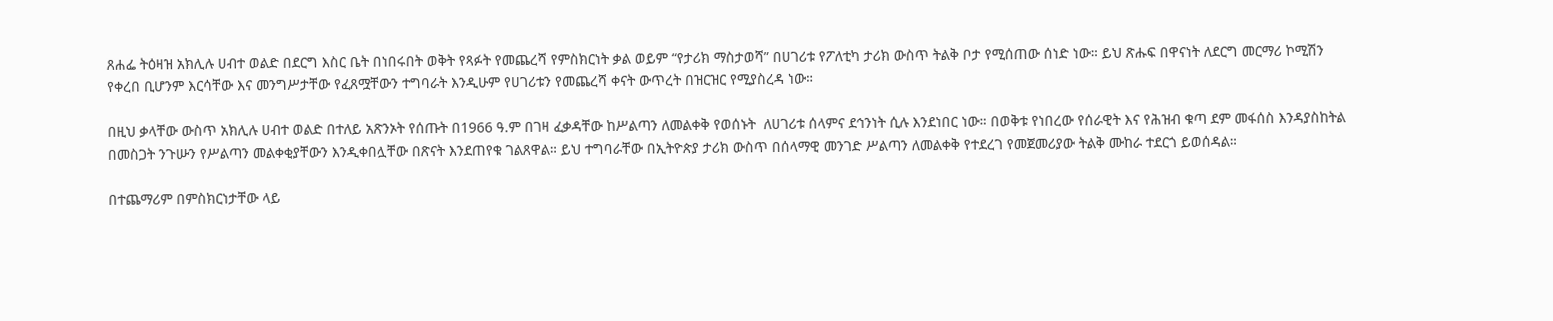ጸሐፌ ትዕዛዝ አክሊሉ ሀብተ ወልድ በደርግ እስር ቤት በነበሩበት ወቅት የጻፉት የመጨረሻ የምስክርነት ቃል ወይም “የታሪክ ማስታወሻ” በሀገሪቱ የፖለቲካ ታሪክ ውስጥ ትልቅ ቦታ የሚሰጠው ሰነድ ነው። ይህ ጽሑፍ በዋናነት ለደርግ መርማሪ ኮሚሽን የቀረበ ቢሆንም እርሳቸው እና መንግሥታቸው የፈጸሟቸውን ተግባራት እንዲሁም የሀገሪቱን የመጨረሻ ቀናት ውጥረት በዝርዝር የሚያስረዳ ነው።

በዚህ ቃላቸው ውስጥ አክሊሉ ሀብተ ወልድ በተለይ አጽንኦት የሰጡት በ1966 ዓ.ም በገዛ ፈቃዳቸው ከሥልጣን ለመልቀቅ የወሰኑት  ለሀገሪቱ ሰላምና ደኅንነት ሲሉ እንደነበር ነው። በወቅቱ የነበረው የሰራዊት እና የሕዝብ ቁጣ ደም መፋሰስ እንዳያስከትል በመስጋት ንጉሡን የሥልጣን መልቀቂያቸውን እንዲቀበሏቸው በጽናት እንደጠየቁ ገልጸዋል። ይህ ተግባራቸው በኢትዮጵያ ታሪክ ውስጥ በሰላማዊ መንገድ ሥልጣን ለመልቀቅ የተደረገ የመጀመሪያው ትልቅ ሙከራ ተደርጎ ይወሰዳል።

በተጨማሪም በምስክርነታቸው ላይ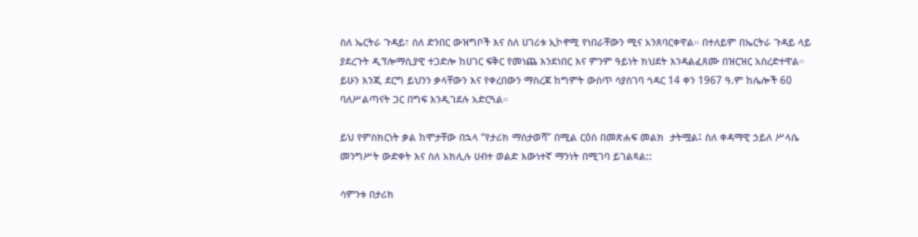ስለ ኤርትራ ጉዳይ፣ ስለ ድንበር ውዝግቦች እና ስለ ሀገሪቱ ኢኮኖሚ የነበራቸውን ሚና አንጸባርቀዋል። በተለይም በኤርትራ ጉዳይ ላይ ያደረጉት ዲፕሎማሲያዊ ተጋድሎ ከሀገር ፍቅር የመነጨ እንደነበር እና ምንም ዓይነት ክህደት እንዳልፈጸሙ በዝርዝር አስረድተዋል። ይሁን እንጂ ደርግ ይህንን ቃላቸውን እና የቀረበውን ማስረጃ ከግምት ውስጥ ሳያስገባ ኅዳር 14 ቀን 1967 ዓ.ም ከሌሎች 60 ባለሥልጣናት ጋር በግፍ እንዲገደሉ አድርጓል።

ይህ የምስክርነት ቃል ከሞታቸው በኋላ “የታሪክ ማስታወሻ” በሚል ርዕስ በመጽሐፍ መልክ  ታትሟል፤ ስለ ቀዳማዊ ኃይለ ሥላሴ መንግሥት ውድቀት እና ስለ አክሊሉ ሀብተ ወልድ እውነተኛ ማንነት በሚገባ ይገልጻል::

ሳምንቱ በታሪክ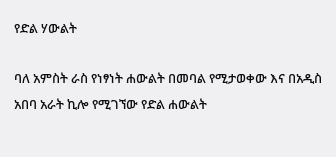የድል ሃውልት

ባለ አምስት ራስ የነፃነት ሐውልት በመባል የሚታወቀው እና በአዲስ አበባ አራት ኪሎ የሚገኘው የድል ሐውልት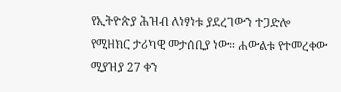የኢትዮጵያ ሕዝብ ለነፃነቱ ያደረገውን ተጋድሎ የሚዘክር ታሪካዊ መታሰቢያ ነው። ሐውልቱ የተመረቀው ሚያዝያ 27 ቀን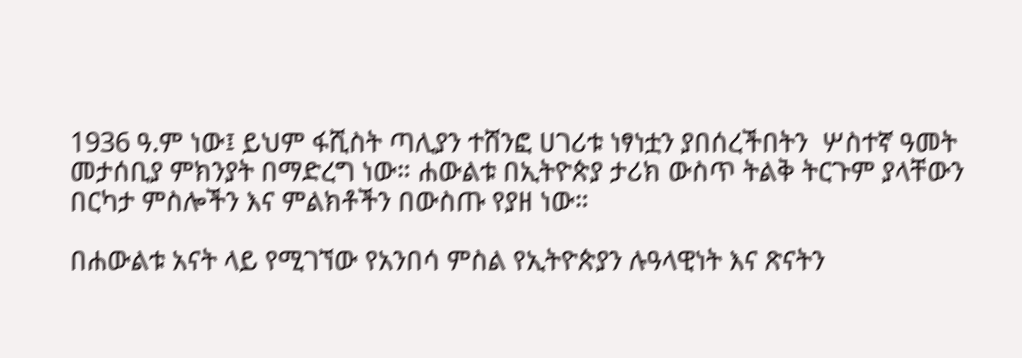1936 ዓ.ም ነው፤ ይህም ፋሺስት ጣሊያን ተሸንፎ ሀገሪቱ ነፃነቷን ያበሰረችበትን  ሦስተኛ ዓመት መታሰቢያ ምክንያት በማድረግ ነው። ሐውልቱ በኢትዮጵያ ታሪክ ውስጥ ትልቅ ትርጉም ያላቸውን በርካታ ምስሎችን እና ምልክቶችን በውስጡ የያዘ ነው።

በሐውልቱ አናት ላይ የሚገኘው የአንበሳ ምስል የኢትዮጵያን ሉዓላዊነት እና ጽናትን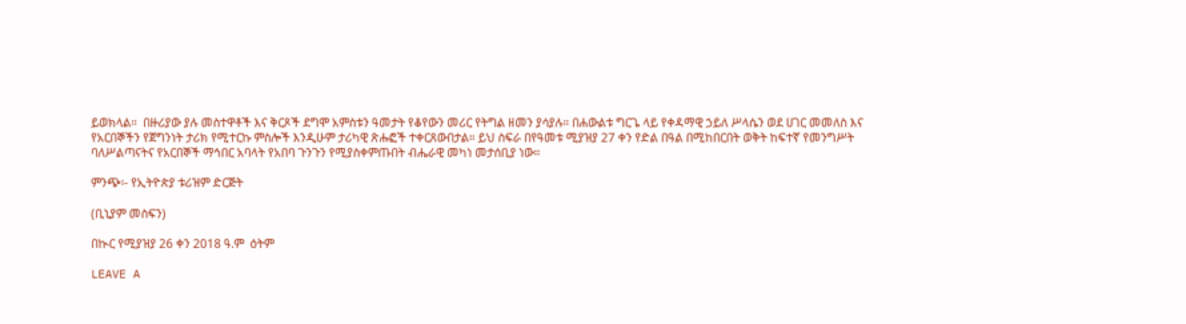ይወክላል።  በዙሪያው ያሉ መስተዋቶች እና ቅርጾች ደግሞ አምስቱን ዓመታት የቆየውን መሪር የትግል ዘመን ያሳያሉ። በሐውልቱ ግርጌ ላይ የቀዳማዊ ኃይለ ሥላሴን ወደ ሀገር መመለስ እና የአርበኞችን የጀግንነት ታሪክ የሚተርኩ ምስሎች እንዲሁም ታሪካዊ ጽሑፎች ተቀርጸውበታል። ይህ ስፍራ በየዓመቱ ሚያዝያ 27 ቀን የድል በዓል በሚከበርበት ወቅት ከፍተኛ የመንግሥት ባለሥልጣናትና የአርበኞች ማኅበር አባላት የአበባ ጉንጉን የሚያስቀምጡበት ብሔራዊ መካነ መታሰቢያ ነው።

ምንጭ፡- የኢትዮጵያ ቱሪዝም ድርጅት

(ቢኒያም መስፍን)

በኲር የሚያዝያ 26 ቀን 2018 ዓ.ም  ዕትም

LEAVE A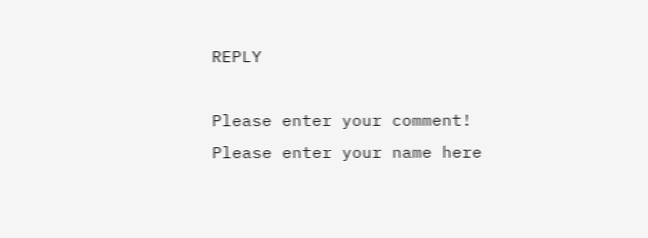REPLY

Please enter your comment!
Please enter your name here